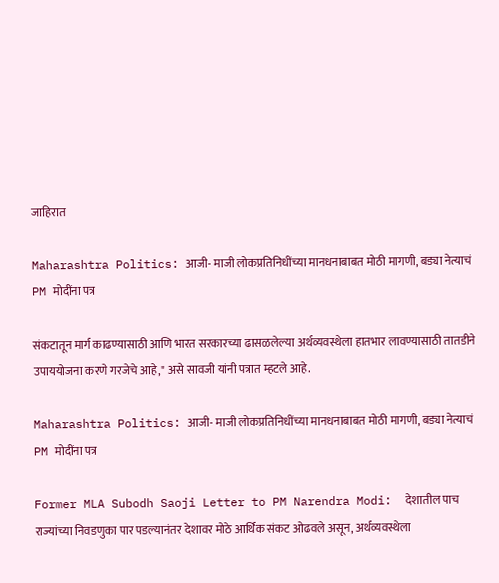जाहिरात

Maharashtra Politics: आजी- माजी लोकप्रतिनिधींच्या मानधनाबाबत मोठी मागणी, बड्या नेत्याचं PM मोदींना पत्र

संकटातून मार्ग काढण्यासाठी आणि भारत सरकारच्या ढासळलेल्या अर्थव्यवस्थेला हातभार लावण्यासाठी तातडीने उपाययोजना करणे गरजेचे आहे," असे सावजी यांनी पत्रात म्हटले आहे.

Maharashtra Politics: आजी- माजी लोकप्रतिनिधींच्या मानधनाबाबत मोठी मागणी, बड्या नेत्याचं PM मोदींना पत्र

Former MLA Subodh Saoji Letter to PM Narendra Modi:  देशातील पाच राज्यांच्या निवडणुका पार पडल्यानंतर देशावर मोठे आर्थिक संकट ओढवले असून, अर्थव्यवस्थेला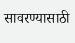सावरण्यासाठी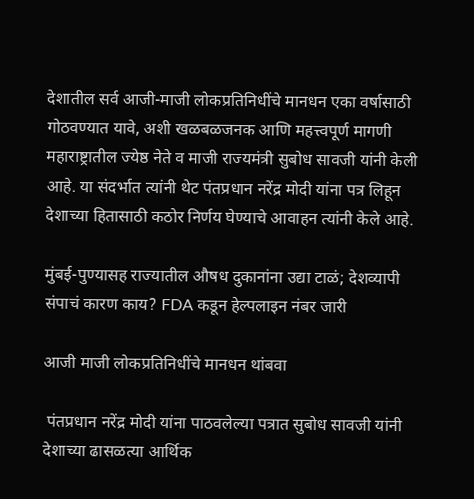देशातील सर्व आजी-माजी लोकप्रतिनिधींचे मानधन एका वर्षासाठी गोठवण्यात यावे, अशी खळबळजनक आणि महत्त्वपूर्ण मागणी महाराष्ट्रातील ज्येष्ठ नेते व माजी राज्यमंत्री सुबोध सावजी यांनी केली आहे. या संदर्भात त्यांनी थेट पंतप्रधान नरेंद्र मोदी यांना पत्र लिहून देशाच्या हितासाठी कठोर निर्णय घेण्याचे आवाहन त्यांनी केले आहे.

मुंबई-पुण्यासह राज्यातील औषध दुकानांना उद्या टाळं; देशव्यापी संपाचं कारण काय? FDA कडून हेल्पलाइन नंबर जारी

आजी माजी लोकप्रतिनिधींचे मानधन थांबवा

 पंतप्रधान नरेंद्र मोदी यांना पाठवलेल्या पत्रात सुबोध सावजी यांनी देशाच्या ढासळत्या आर्थिक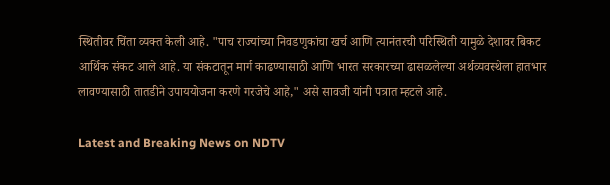स्थितीवर चिंता व्यक्त केली आहे. "पाच राज्यांच्या निवडणुकांचा खर्च आणि त्यानंतरची परिस्थिती यामुळे देशावर बिकट आर्थिक संकट आले आहे. या संकटातून मार्ग काढण्यासाठी आणि भारत सरकारच्या ढासळलेल्या अर्थव्यवस्थेला हातभार लावण्यासाठी तातडीने उपाययोजना करणे गरजेचे आहे," असे सावजी यांनी पत्रात म्हटले आहे.

Latest and Breaking News on NDTV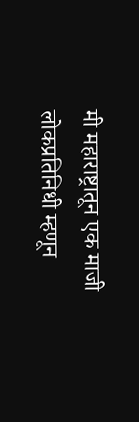मी महाराष्ट्रातून एक माजी लोकप्रतिनिधी म्हणून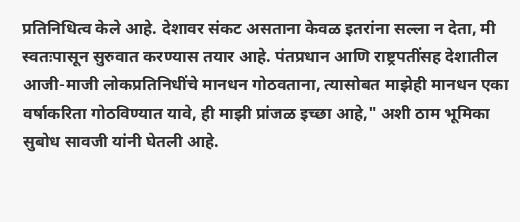प्रतिनिधित्व केले आहे. देशावर संकट असताना केवळ इतरांना सल्ला न देता, मी स्वतःपासून सुरुवात करण्यास तयार आहे. पंतप्रधान आणि राष्ट्रपतींसह देशातील आजी-माजी लोकप्रतिनिधींचे मानधन गोठवताना, त्यासोबत माझेही मानधन एका वर्षाकरिता गोठविण्यात यावे, ही माझी प्रांजळ इच्छा आहे," अशी ठाम भूमिका सुबोध सावजी यांनी घेतली आहे.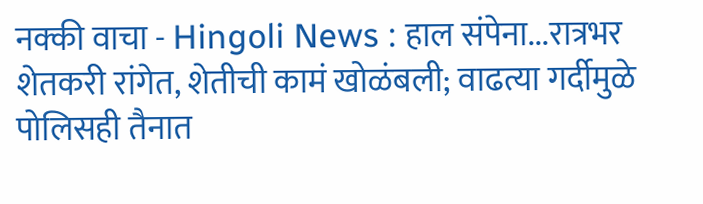नक्की वाचा - Hingoli News : हाल संपेना...रात्रभर शेतकरी रांगेत, शेतीची कामं खोळंबली; वाढत्या गर्दीमुळे पोलिसही तैनात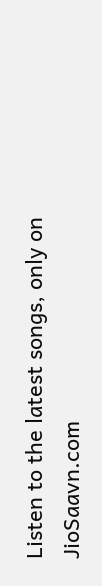Listen to the latest songs, only on JioSaavn.com